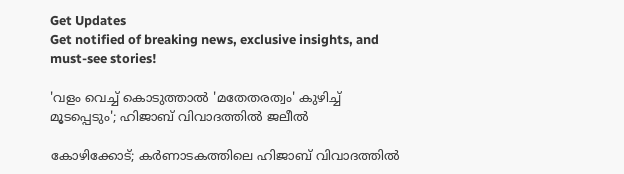Get Updates
Get notified of breaking news, exclusive insights, and must-see stories!

'വളം വെച്ച് കൊടുത്താൽ 'മതേതരത്വം' കുഴിച്ച് മൂടപ്പെടും'; ഹിജാബ് വിവാദത്തിൽ ജലീൽ

കോഴിക്കോട്; കർണാടകത്തിലെ ഹിജാബ് വിവാദത്തിൽ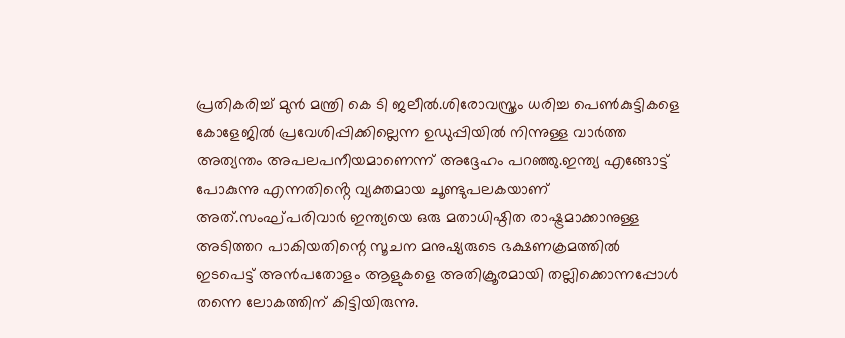പ്രതികരിച്ച് മുൻ മന്ത്രി കെ ടി ജലീൽ.ശിരോവസ്ത്രം ധരിച്ച പെൺകുട്ടികളെ കോളേജിൽ പ്രവേശിപ്പിക്കില്ലെന്ന ഉഡുപ്പിയിൽ നിന്നുള്ള വാർത്ത അത്യന്തം അപലപനീയമാണെന്ന് അദ്ദേഹം പറഞ്ഞു.ഇന്ത്യ എങ്ങോട്ട് പോകുന്നു എന്നതിൻ്റെ വ്യക്തമായ ചൂണ്ടുപലകയാണ് അത്.സംഘ്പരിവാർ ഇന്ത്യയെ ഒരു മതാധിഷ്ഠിത രാഷ്ട്രമാക്കാനുള്ള അടിത്തറ പാകിയതിന്റെ സൂചന മനുഷ്യരുടെ ഭക്ഷണക്രമത്തിൽ ഇടപെട്ട് അൻപതോളം ആളുകളെ അതിക്രൂരമായി തല്ലിക്കൊന്നപ്പോൾ തന്നെ ലോകത്തിന് കിട്ടിയിരുന്നു.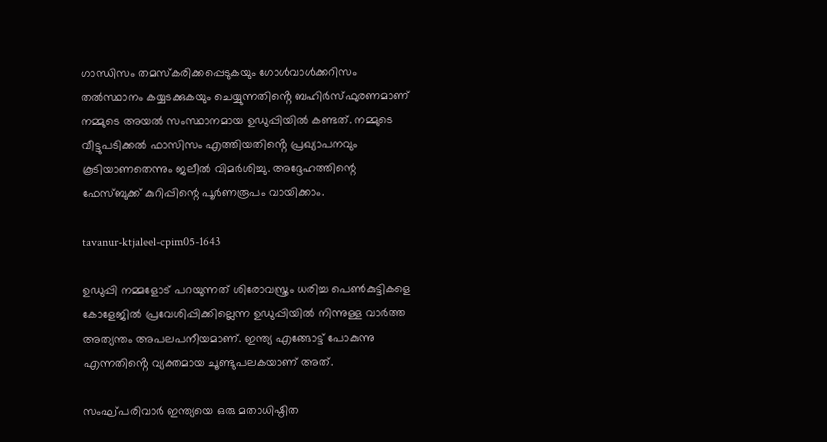ഗാന്ധിസം തമസ്കരിക്കപ്പെടുകയും ഗോൾവാൾക്കറിസം തൽസ്ഥാനം കയ്യടക്കുകയും ചെയ്യുന്നതിൻ്റെ ബഹിർസ്ഫുരണമാണ് നമ്മുടെ അയൽ സംസ്ഥാനമായ ഉഡുപ്പിയിൽ കണ്ടത്. നമ്മുടെ വീട്ടുപടിക്കൽ ഫാസിസം എത്തിയതിൻ്റെ പ്രഖ്യാപനവും കൂടിയാണതെന്നും ജലീൽ വിമർശിച്ചു. അദ്ദേഹത്തിന്റെ ഫേസ്ബുക്ക് കുറിപ്പിന്റെ പൂർണരൂപം വായിക്കാം.

tavanur-ktjaleel-cpim05-1643

ഉഡുപ്പി നമ്മളോട് പറയുന്നത് ശിരോവസ്ത്രം ധരിച്ച പെൺകുട്ടികളെ കോളേജിൽ പ്രവേശിപ്പിക്കില്ലെന്ന ഉഡുപ്പിയിൽ നിന്നുള്ള വാർത്ത അത്യന്തം അപലപനീയമാണ്. ഇന്ത്യ എങ്ങോട്ട് പോകുന്നു എന്നതിൻ്റെ വ്യക്തമായ ചൂണ്ടുപലകയാണ് അത്.

സംഘ്പരിവാർ ഇന്ത്യയെ ഒരു മതാധിഷ്ഠിത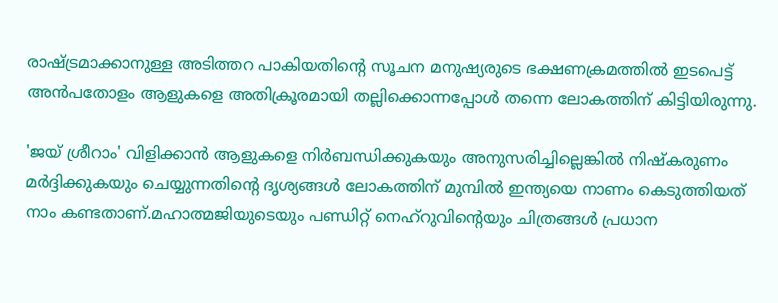രാഷ്ട്രമാക്കാനുള്ള അടിത്തറ പാകിയതിൻ്റെ സൂചന മനുഷ്യരുടെ ഭക്ഷണക്രമത്തിൽ ഇടപെട്ട് അൻപതോളം ആളുകളെ അതിക്രൂരമായി തല്ലിക്കൊന്നപ്പോൾ തന്നെ ലോകത്തിന് കിട്ടിയിരുന്നു.

'ജയ് ശ്രീറാം' വിളിക്കാൻ ആളുകളെ നിർബന്ധിക്കുകയും അനുസരിച്ചില്ലെങ്കിൽ നിഷ്കരുണം മർദ്ദിക്കുകയും ചെയ്യുന്നതിൻ്റെ ദൃശ്യങ്ങൾ ലോകത്തിന് മുമ്പിൽ ഇന്ത്യയെ നാണം കെടുത്തിയത് നാം കണ്ടതാണ്.മഹാത്മജിയുടെയും പണ്ഡിറ്റ് നെഹ്റുവിൻ്റെയും ചിത്രങ്ങൾ പ്രധാന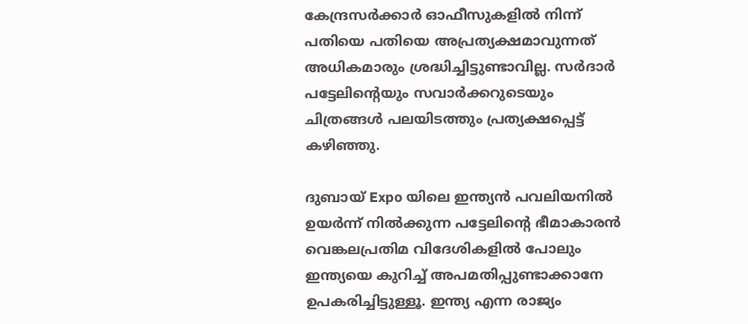കേന്ദ്രസർക്കാർ ഓഫീസുകളിൽ നിന്ന് പതിയെ പതിയെ അപ്രത്യക്ഷമാവുന്നത് അധികമാരും ശ്രദ്ധിച്ചിട്ടുണ്ടാവില്ല. സർദാർ പട്ടേലിൻ്റെയും സവാർക്കറുടെയും ചിത്രങ്ങൾ പലയിടത്തും പ്രത്യക്ഷപ്പെട്ട് കഴിഞ്ഞു.

ദുബായ് Expo യിലെ ഇന്ത്യൻ പവലിയനിൽ ഉയർന്ന് നിൽക്കുന്ന പട്ടേലിൻ്റെ ഭീമാകാരൻ വെങ്കലപ്രതിമ വിദേശികളിൽ പോലും ഇന്ത്യയെ കുറിച്ച് അപമതിപ്പുണ്ടാക്കാനേ ഉപകരിച്ചിട്ടുള്ളൂ. ഇന്ത്യ എന്ന രാജ്യം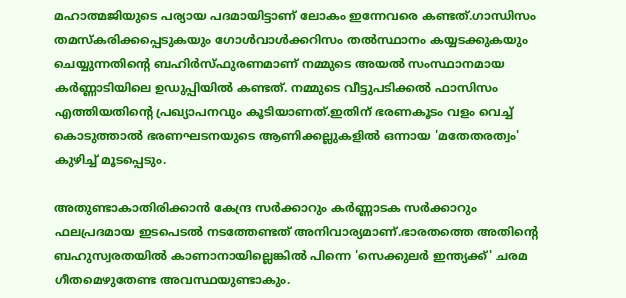മഹാത്മജിയുടെ പര്യായ പദമായിട്ടാണ് ലോകം ഇന്നേവരെ കണ്ടത്.ഗാന്ധിസം തമസ്കരിക്കപ്പെടുകയും ഗോൾവാൾക്കറിസം തൽസ്ഥാനം കയ്യടക്കുകയും ചെയ്യുന്നതിൻ്റെ ബഹിർസ്ഫുരണമാണ് നമ്മുടെ അയൽ സംസ്ഥാനമായ കർണ്ണാടിയിലെ ഉഡുപ്പിയിൽ കണ്ടത്. നമ്മുടെ വീട്ടുപടിക്കൽ ഫാസിസം എത്തിയതിൻ്റെ പ്രഖ്യാപനവും കൂടിയാണത്.ഇതിന് ഭരണകൂടം വളം വെച്ച് കൊടുത്താൽ ഭരണഘടനയുടെ ആണിക്കല്ലുകളിൽ ഒന്നായ 'മതേതരത്വം' കുഴിച്ച് മൂടപ്പെടും.

അതുണ്ടാകാതിരിക്കാൻ കേന്ദ്ര സർക്കാറും കർണ്ണാടക സർക്കാറും ഫലപ്രദമായ ഇടപെടൽ നടത്തേണ്ടത് അനിവാര്യമാണ്.ഭാരതത്തെ അതിൻ്റെ ബഹുസ്വരതയിൽ കാണാനായില്ലെങ്കിൽ പിന്നെ 'സെക്കുലർ ഇന്ത്യക്ക്' ചരമ ഗീതമെഴുതേണ്ട അവസ്ഥയുണ്ടാകും.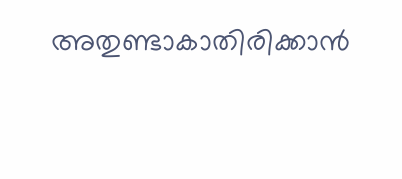അതുണ്ടാകാതിരിക്കാൻ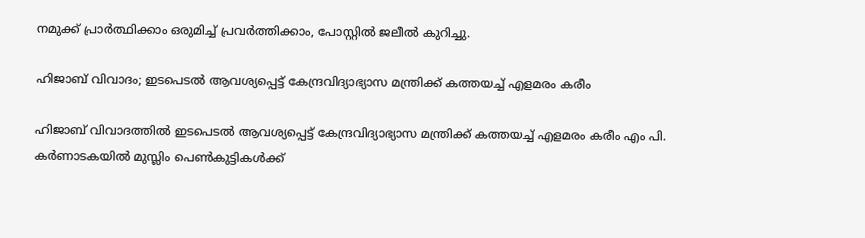നമുക്ക് പ്രാർത്ഥിക്കാം ഒരുമിച്ച് പ്രവർത്തിക്കാം, പോസ്റ്റിൽ ജലീൽ കുറിച്ചു.

ഹിജാബ് വിവാദം; ഇടപെടൽ ആവശ്യപ്പെട്ട് കേന്ദ്രവിദ്യാഭ്യാസ മന്ത്രിക്ക് കത്തയച്ച് എളമരം കരീം

ഹിജാബ് വിവാദത്തിൽ ഇടപെടൽ ആവശ്യപ്പെട്ട് കേന്ദ്രവിദ്യാഭ്യാസ മന്ത്രിക്ക് കത്തയച്ച് എളമരം കരീം എം പി. കർണാടകയിൽ മുസ്ലിം പെൺകുട്ടികൾക്ക്‌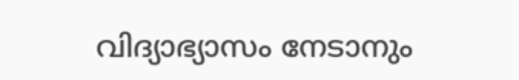വിദ്യാഭ്യാസം നേടാനും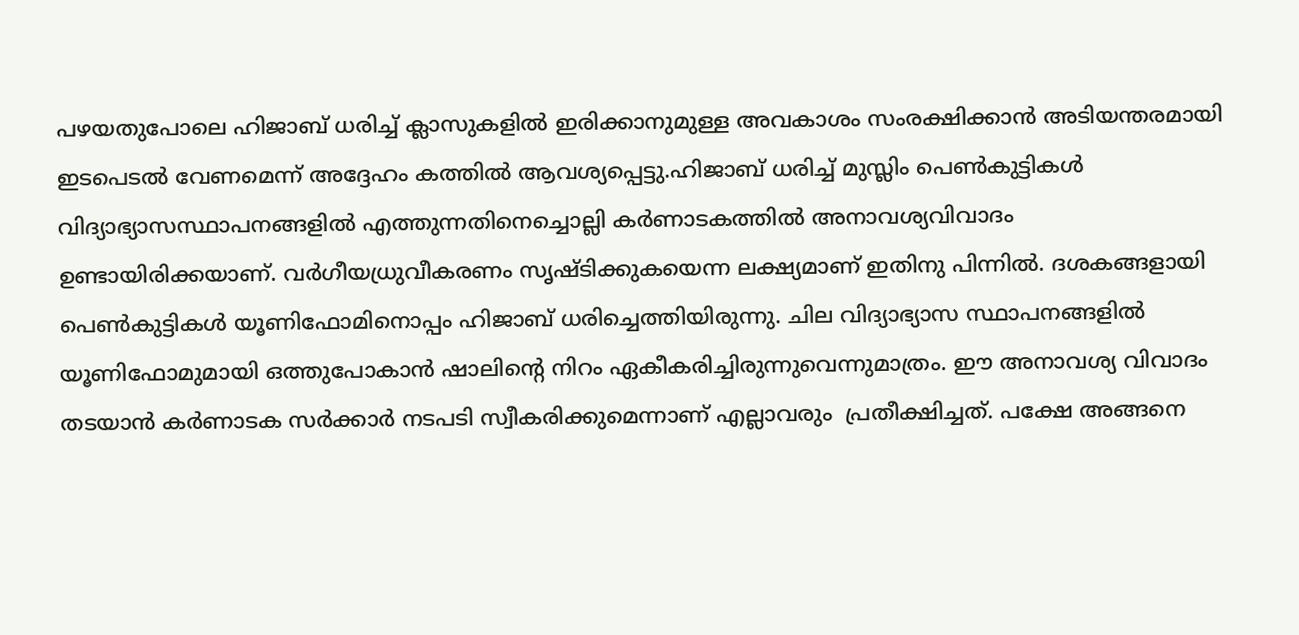പഴയതുപോലെ ഹിജാബ്‌ ധരിച്ച്‌ ക്ലാസുകളിൽ ഇരിക്കാനുമുള്ള അവകാശം സംരക്ഷിക്കാൻ അടിയന്തരമായി ഇടപെടൽ വേണമെന്ന് അദ്ദേഹം കത്തിൽ ആവശ്യപ്പെട്ടു.ഹിജാബ്‌ ധരിച്ച്‌ മുസ്ലിം പെൺകുട്ടികൾ വിദ്യാഭ്യാസസ്ഥാപനങ്ങളിൽ എത്തുന്നതിനെച്ചൊല്ലി കർണാടകത്തിൽ അനാവശ്യവിവാദം ഉണ്ടായിരിക്കയാണ്‌. വർഗീയധ്രുവീകരണം സൃഷ്ടിക്കുകയെന്ന ലക്ഷ്യമാണ്‌ ഇതിനു പിന്നിൽ. ദശകങ്ങളായി പെൺകുട്ടികൾ യൂണിഫോമിനൊപ്പം ഹിജാബ്‌ ധരിച്ചെത്തിയിരുന്നു. ചില വിദ്യാഭ്യാസ സ്ഥാപനങ്ങളിൽ യൂണിഫോമുമായി ഒത്തുപോകാൻ ഷാലിന്റെ നിറം ഏകീകരിച്ചിരുന്നുവെന്നുമാത്രം. ഈ അനാവശ്യ വിവാദം തടയാൻ കർണാടക സർക്കാർ നടപടി സ്വീകരിക്കുമെന്നാണ് എല്ലാവരും ‌ പ്രതീക്ഷിച്ചത്. പക്ഷേ അങ്ങനെ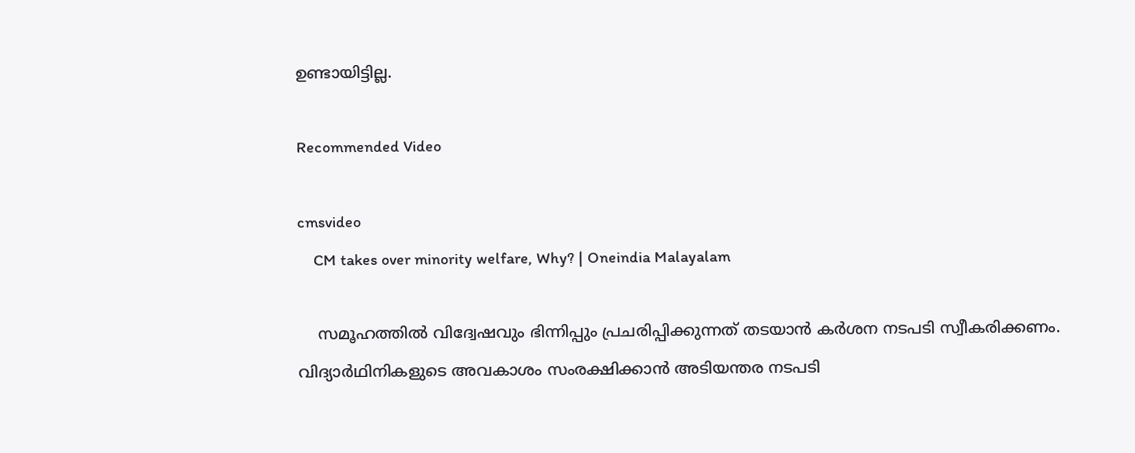ഉണ്ടായിട്ടില്ല.

Recommended Video

cmsvideo
    CM takes over minority welfare, Why? | Oneindia Malayalam

    സമൂഹത്തിൽ വിദ്വേഷവും ഭിന്നിപ്പും പ്രചരിപ്പിക്കുന്നത്‌ തടയാൻ കർശന നടപടി സ്വീകരിക്കണം. വിദ്യാർഥിനികളുടെ അവകാശം സംരക്ഷിക്കാൻ അടിയന്തര നടപടി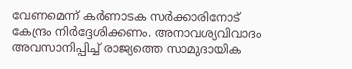വേണമെന്ന്‌ കർണാടക സർക്കാരിനോട്‌ കേന്ദ്രം നിർദ്ദേശിക്കണം. അനാവശ്യവിവാദം അവസാനിപ്പിച്ച്‌ രാജ്യത്തെ സാമുദായിക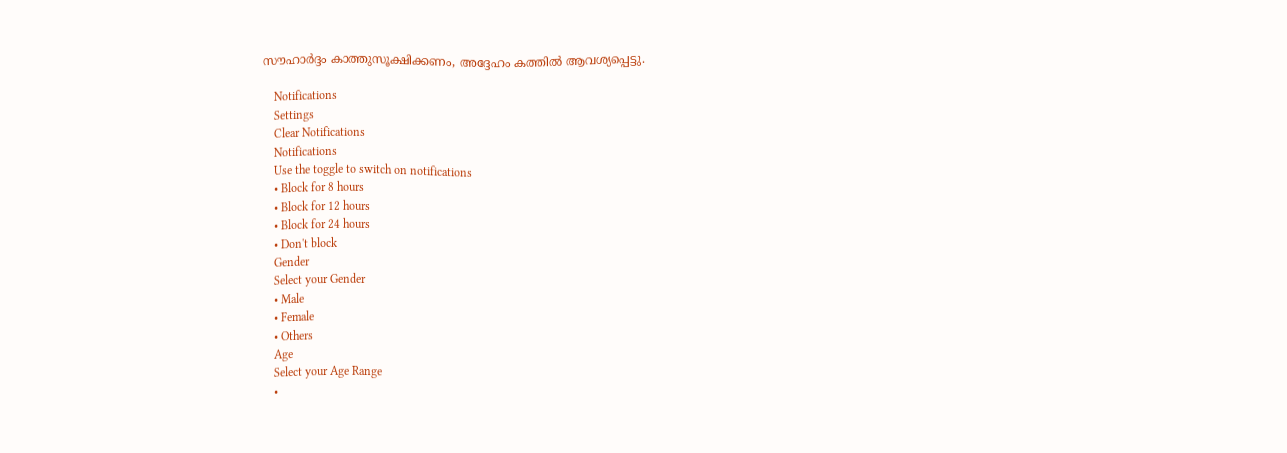സൗഹാർദ്ദം കാത്തുസൂക്ഷിക്കണം, അദ്ദേഹം കത്തിൽ ആവശ്യപ്പെട്ടു.

    Notifications
    Settings
    Clear Notifications
    Notifications
    Use the toggle to switch on notifications
    • Block for 8 hours
    • Block for 12 hours
    • Block for 24 hours
    • Don't block
    Gender
    Select your Gender
    • Male
    • Female
    • Others
    Age
    Select your Age Range
    •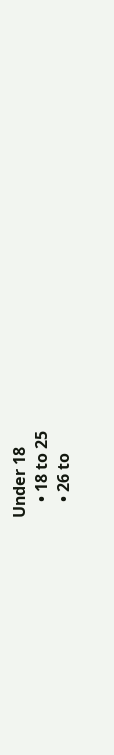Under 18
    • 18 to 25
    • 26 to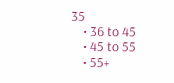35
    • 36 to 45
    • 45 to 55
    • 55+